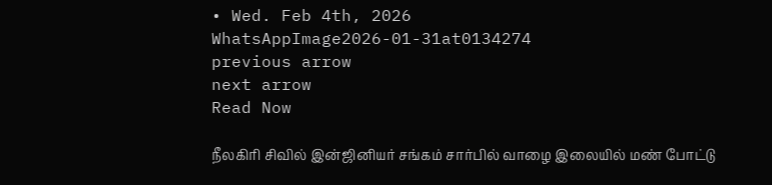• Wed. Feb 4th, 2026
WhatsAppImage2026-01-31at0134274
previous arrow
next arrow
Read Now

நீலகிரி சிவில் இன்ஜினியர் சங்கம் சார்பில் வாழை இலையில் மண் போட்டு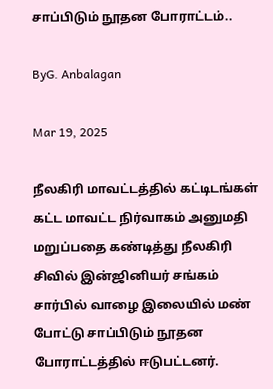சாப்பிடும் நூதன போராட்டம்..

ByG. Anbalagan

Mar 19, 2025

நீலகிரி மாவட்டத்தில் கட்டிடங்கள் கட்ட மாவட்ட நிர்வாகம் அனுமதி மறுப்பதை கண்டித்து நீலகிரி சிவில் இன்ஜினியர் சங்கம் சார்பில் வாழை இலையில் மண் போட்டு சாப்பிடும் நூதன போராட்டத்தில் ஈடுபட்டனர்.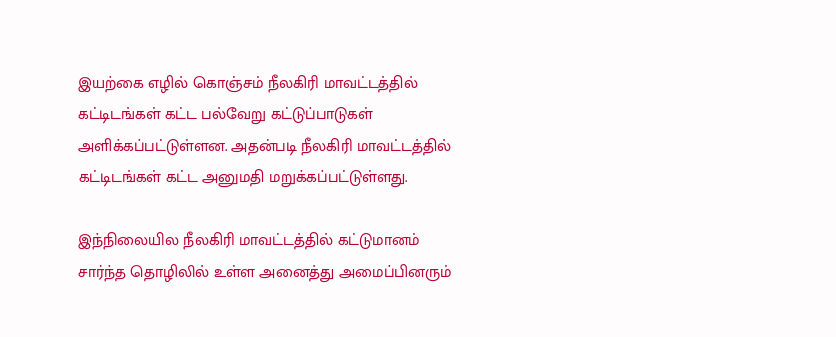இயற்கை எழில் கொஞ்சம் நீலகிரி மாவட்டத்தில் கட்டிடங்கள் கட்ட பல்வேறு கட்டுப்பாடுகள் அளிக்கப்பட்டுள்ளன. அதன்படி நீலகிரி மாவட்டத்தில் கட்டிடங்கள் கட்ட அனுமதி மறுக்கப்பட்டுள்ளது.

இந்நிலையில நீலகிரி மாவட்டத்தில் கட்டுமானம் சார்ந்த தொழிலில் உள்ள அனைத்து அமைப்பினரும்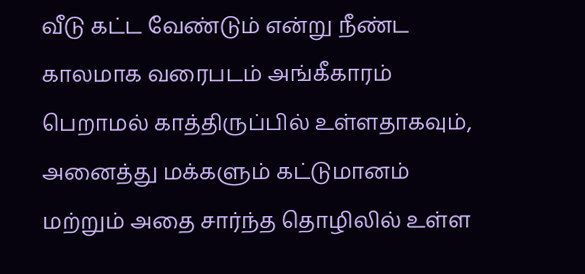வீடு கட்ட வேண்டும் என்று நீண்ட காலமாக வரைபடம் அங்கீகாரம் பெறாமல் காத்திருப்பில் உள்ளதாகவும், அனைத்து மக்களும் கட்டுமானம் மற்றும் அதை சார்ந்த தொழிலில் உள்ள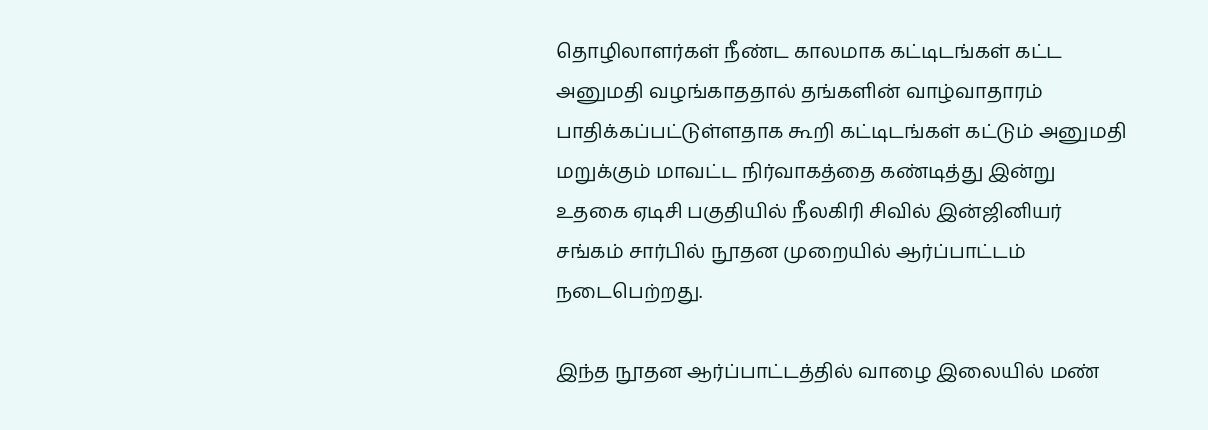தொழிலாளர்கள் நீண்ட காலமாக கட்டிடங்கள் கட்ட அனுமதி வழங்காததால் தங்களின் வாழ்வாதாரம் பாதிக்கப்பட்டுள்ளதாக கூறி கட்டிடங்கள் கட்டும் அனுமதி மறுக்கும் மாவட்ட நிர்வாகத்தை கண்டித்து இன்று உதகை ஏடிசி பகுதியில் நீலகிரி சிவில் இன்ஜினியர் சங்கம் சார்பில் நூதன முறையில் ஆர்ப்பாட்டம் நடைபெற்றது.

இந்த நூதன ஆர்ப்பாட்டத்தில் வாழை இலையில் மண்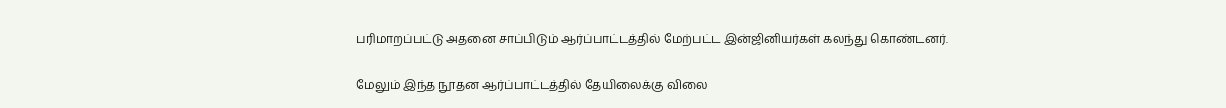பரிமாறப்பட்டு அதனை சாப்பிடும் ஆர்ப்பாட்டத்தில் மேற்பட்ட இன்ஜினியர்கள் கலந்து கொண்டனர்.

மேலும் இந்த நூதன ஆர்ப்பாட்டத்தில் தேயிலைக்கு விலை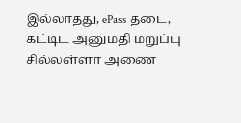இல்லாதது, ePass தடை, கட்டிட அனுமதி மறுப்பு சில்லள்ளா அணை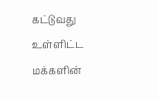கட்டுவது உள்ளிட்ட மக்களின்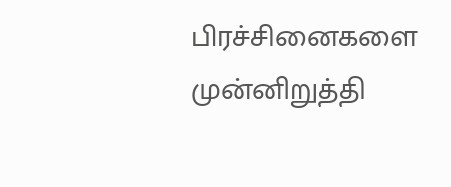பிரச்சினைகளை முன்னிறுத்தி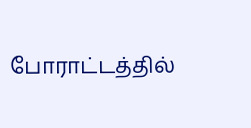போராட்டத்தில்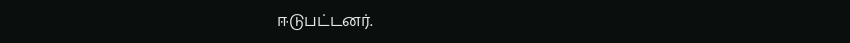ஈடுபட்டனர்.